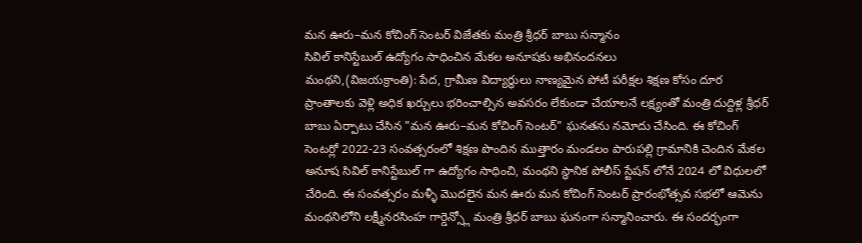మన ఊరు–మన కోచింగ్ సెంటర్ విజేతకు మంత్రి శ్రీధర్ బాబు సన్మానం
సివిల్ కానిస్టేబుల్ ఉద్యోగం సాధించిన మేకల అనూషకు అభినందనలు
మంథని,(విజయక్రాంతి): పేద, గ్రామీణ విద్యార్థులు నాణ్యమైన పోటీ పరీక్షల శిక్షణ కోసం దూర ప్రాంతాలకు వెళ్లి అధిక ఖర్చులు భరించాల్సిన అవసరం లేకుండా చేయాలనే లక్ష్యంతో మంత్రి దుద్దిళ్ల శ్రీధర్ బాబు ఏర్పాటు చేసిన "మన ఊరు–మన కోచింగ్ సెంటర్" ఘనతను నమోదు చేసింది. ఈ కోచింగ్ సెంటర్లో 2022-23 సంవత్సరంలో శిక్షణ పొందిన ముత్తారం మండలం పారుపల్లి గ్రామానికి చెందిన మేకల అనూష సివిల్ కానిస్టేబుల్ గా ఉద్యోగం సాధించి, మంథని స్థానిక పోలీస్ స్టేషన్ లోనే 2024 లో విధులలో చేరింది. ఈ సంవత్సరం మళ్ళీ మొదలైన మన ఊరు మన కోచింగ్ సెంటర్ ప్రారంభోత్సవ సభలో ఆమెను మంథనిలోని లక్ష్మీనరసింహ గార్డెన్స్లో మంత్రి శ్రీధర్ బాబు ఘనంగా సన్మానించారు. ఈ సందర్భంగా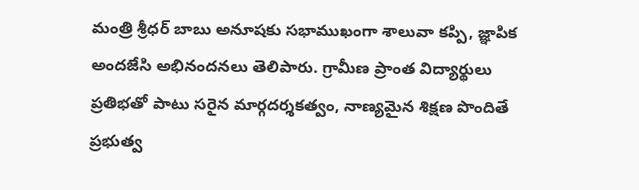మంత్రి శ్రీధర్ బాబు అనూషకు సభాముఖంగా శాలువా కప్పి, జ్ఞాపిక అందజేసి అభినందనలు తెలిపారు. గ్రామీణ ప్రాంత విద్యార్థులు ప్రతిభతో పాటు సరైన మార్గదర్శకత్వం, నాణ్యమైన శిక్షణ పొందితే ప్రభుత్వ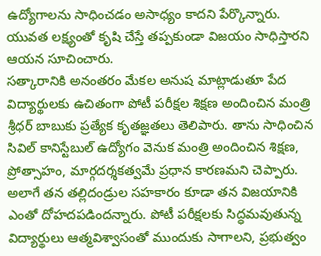ఉద్యోగాలను సాధించడం అసాధ్యం కాదని పేర్కొన్నారు. యువత లక్ష్యంతో కృషి చేస్తే తప్పకుండా విజయం సాధిస్తారని ఆయన సూచించారు.
సత్కారానికి అనంతరం మేకల అనుష మాట్లాడుతూ పేద విద్యార్థులకు ఉచితంగా పోటీ పరీక్షల శిక్షణ అందించిన మంత్రి శ్రీధర్ బాబుకు ప్రత్యేక కృతజ్ఞతలు తెలిపారు. తాను సాధించిన సివిల్ కానిస్టేబుల్ ఉద్యోగం వెనుక మంత్రి అందించిన శిక్షణ, ప్రోత్సాహం, మార్గదర్శకత్వమే ప్రధాన కారణమని చెప్పారు. అలాగే తన తల్లిదండ్రుల సహకారం కూడా తన విజయానికి ఎంతో దోహదపడిందన్నారు. పోటీ పరీక్షలకు సిద్ధమవుతున్న విద్యార్థులు ఆత్మవిశ్వాసంతో ముందుకు సాగాలని, ప్రభుత్వం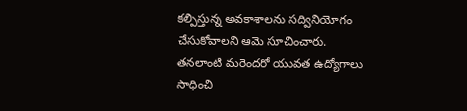కల్పిస్తున్న అవకాశాలను సద్వినియోగం చేసుకోవాలని ఆమె సూచించారు. తనలాంటి మరెందరో యువత ఉద్యోగాలు సాధించి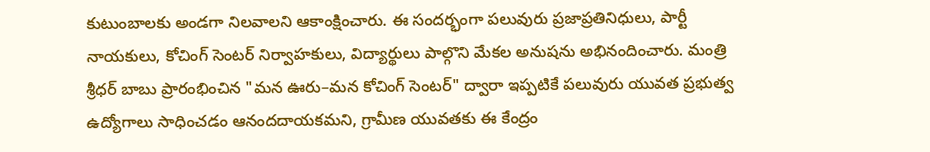కుటుంబాలకు అండగా నిలవాలని ఆకాంక్షించారు. ఈ సందర్భంగా పలువురు ప్రజాప్రతినిధులు, పార్టీ నాయకులు, కోచింగ్ సెంటర్ నిర్వాహకులు, విద్యార్థులు పాల్గొని మేకల అనుషను అభినందించారు. మంత్రి శ్రీధర్ బాబు ప్రారంభించిన "మన ఊరు–మన కోచింగ్ సెంటర్" ద్వారా ఇప్పటికే పలువురు యువత ప్రభుత్వ ఉద్యోగాలు సాధించడం ఆనందదాయకమని, గ్రామీణ యువతకు ఈ కేంద్రం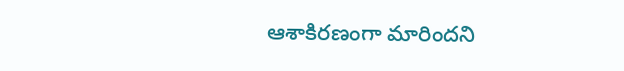ఆశాకిరణంగా మారిందని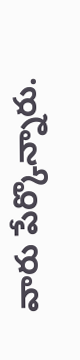వారు పేర్కొన్నారు.